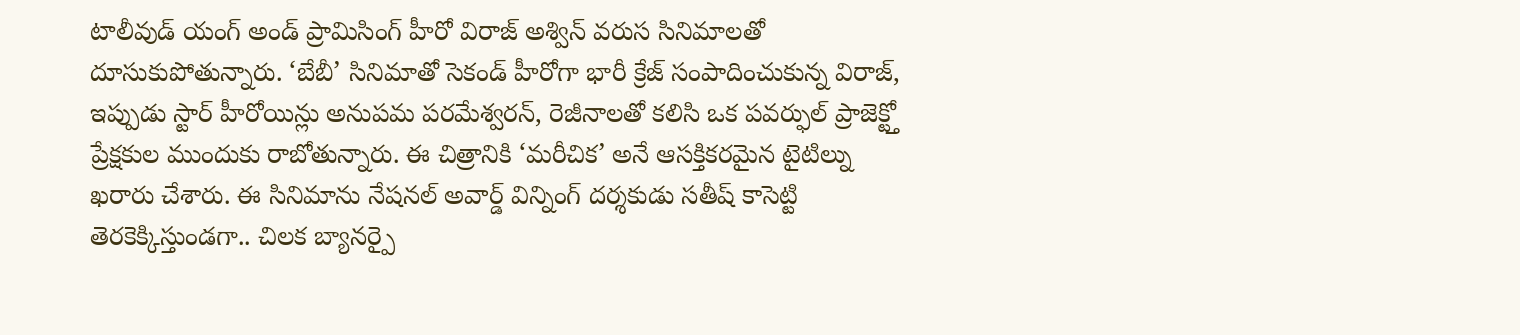టాలీవుడ్ యంగ్ అండ్ ప్రామిసింగ్ హీరో విరాజ్ అశ్విన్ వరుస సినిమాలతో దూసుకుపోతున్నారు. ‘బేబీ’ సినిమాతో సెకండ్ హీరోగా భారీ క్రేజ్ సంపాదించుకున్న విరాజ్, ఇప్పుడు స్టార్ హీరోయిన్లు అనుపమ పరమేశ్వరన్, రెజీనాలతో కలిసి ఒక పవర్ఫుల్ ప్రాజెక్ట్తో ప్రేక్షకుల ముందుకు రాబోతున్నారు. ఈ చిత్రానికి ‘మరీచిక’ అనే ఆసక్తికరమైన టైటిల్ను ఖరారు చేశారు. ఈ సినిమాను నేషనల్ అవార్డ్ విన్నింగ్ దర్శకుడు సతీష్ కాసెట్టి తెరకెక్కిస్తుండగా.. చిలక బ్యానర్పై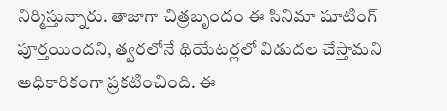నిర్మిస్తున్నారు. తాజాగా చిత్రబృందం ఈ సినిమా షూటింగ్ పూర్తయిందని, త్వరలోనే థియేటర్లలో విడుదల చేస్తామని అధికారికంగా ప్రకటించింది. ఈ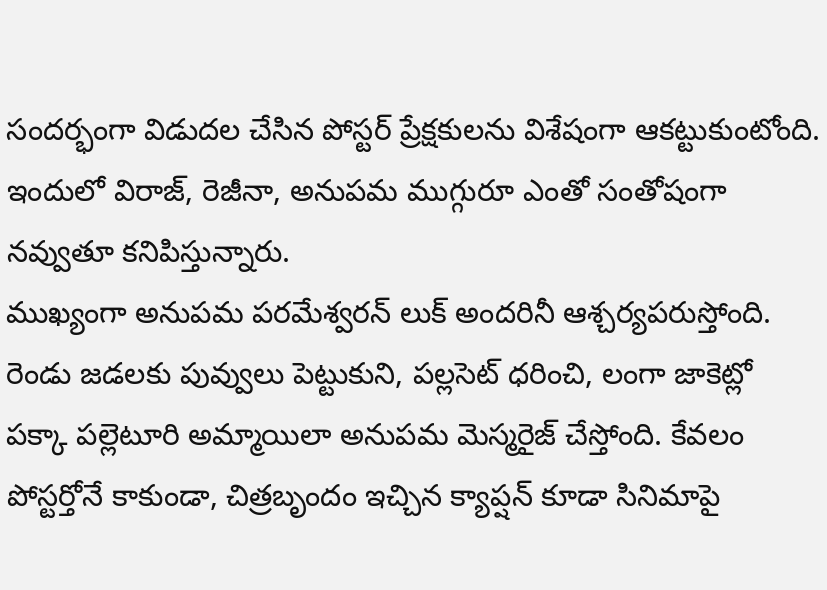సందర్భంగా విడుదల చేసిన పోస్టర్ ప్రేక్షకులను విశేషంగా ఆకట్టుకుంటోంది. ఇందులో విరాజ్, రెజీనా, అనుపమ ముగ్గురూ ఎంతో సంతోషంగా నవ్వుతూ కనిపిస్తున్నారు.
ముఖ్యంగా అనుపమ పరమేశ్వరన్ లుక్ అందరినీ ఆశ్చర్యపరుస్తోంది. రెండు జడలకు పువ్వులు పెట్టుకుని, పల్లసెట్ ధరించి, లంగా జాకెట్లో పక్కా పల్లెటూరి అమ్మాయిలా అనుపమ మెస్మరైజ్ చేస్తోంది. కేవలం పోస్టర్తోనే కాకుండా, చిత్రబృందం ఇచ్చిన క్యాప్షన్ కూడా సినిమాపై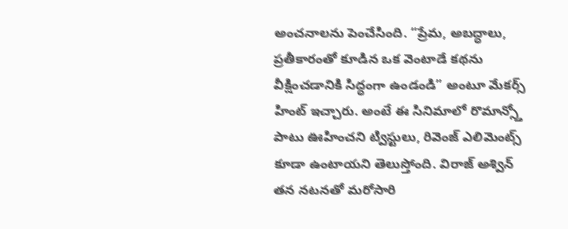అంచనాలను పెంచేసింది. “ప్రేమ, అబద్ధాలు, ప్రతీకారంతో కూడిన ఒక వెంటాడే కథను వీక్షించడానికి సిద్ధంగా ఉండండి” అంటూ మేకర్స్ హింట్ ఇచ్చారు. అంటే ఈ సినిమాలో రొమాన్స్తో పాటు ఊహించని ట్విస్టులు, రివెంజ్ ఎలిమెంట్స్ కూడా ఉంటాయని తెలుస్తోంది. విరాజ్ అశ్విన్ తన నటనతో మరోసారి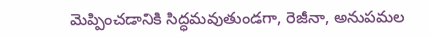మెప్పించడానికి సిద్ధమవుతుండగా, రెజీనా, అనుపమల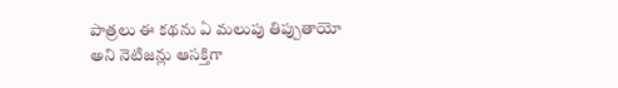పాత్రలు ఈ కథను ఏ మలుపు తిప్పుతాయో అని నెటిజన్లు ఆసక్తిగా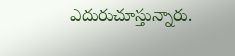ఎదురుచూస్తున్నారు.